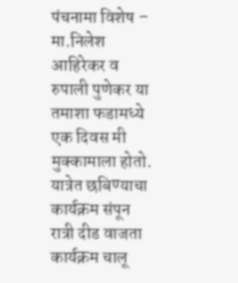पंचनामा विशेष – मा.निलेश आहिरेकर व रुपाली पुणेकर या तमाशा फडामध्ये एक दिवस मी मुक्कामाला होतो. यात्रेत छबिण्याचा कार्यक्रम संपून रात्री दीड वाजता कार्यक्रम चालू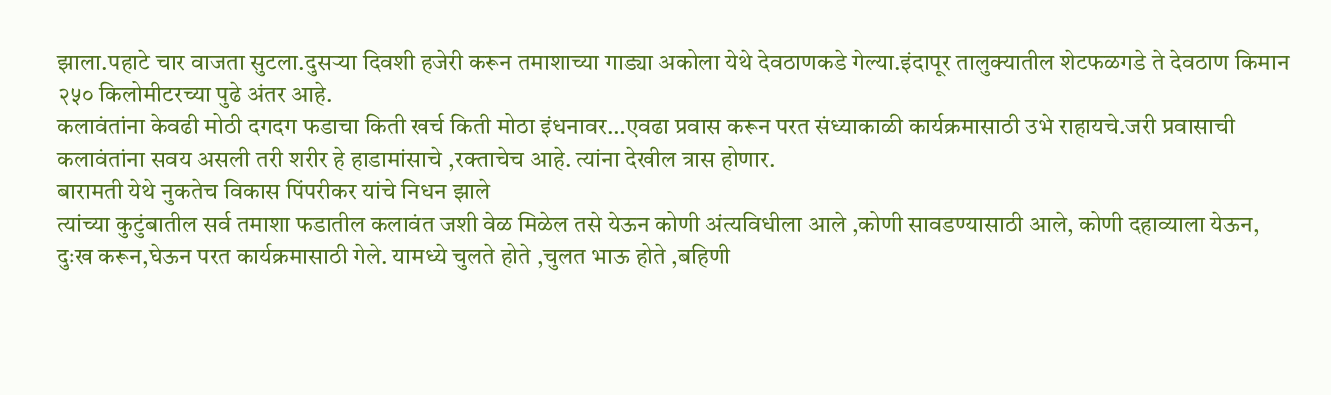झाला.पहाटे चार वाजता सुटला.दुसऱ्या दिवशी हजेरी करून तमाशाच्या गाड्या अकोला येथे देवठाणकडे गेल्या.इंदापूर तालुक्यातील शेटफळगडे ते देवठाण किमान २५० किलोमीटरच्या पुढे अंतर आहे.
कलावंतांना केवढी मोठी दगदग फडाचा किती खर्च किती मोठा इंधनावर…एवढा प्रवास करून परत संध्याकाळी कार्यक्रमासाठी उभे राहायचे.जरी प्रवासाची कलावंतांना सवय असली तरी शरीर हे हाडामांसाचे ,रक्ताचेच आहे. त्यांना देखील त्रास होणार.
बारामती येथे नुकतेच विकास पिंपरीकर यांचे निधन झाले
त्यांच्या कुटुंबातील सर्व तमाशा फडातील कलावंत जशी वेळ मिळेल तसे येऊन कोणी अंत्यविधीला आले ,कोणी सावडण्यासाठी आले, कोणी दहाव्याला येऊन, दुःख करून,घेऊन परत कार्यक्रमासाठी गेले. यामध्ये चुलते होते ,चुलत भाऊ होते ,बहिणी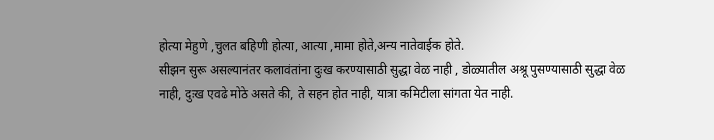होत्या मेहुणे ,चुलत बहिणी होत्या, आत्या ,मामा होते,अन्य नातेवाईक होते.
सीझन सुरू असल्यानंतर कलावंतांना दुःख करण्यासाठी सुद्धा वेळ नाही , डोळ्यातील अश्रू पुसण्यासाठी सुद्धा वेळ नाही, दुःख एवढे मोठे असते की, ते सहन होत नाही, यात्रा कमिटीला सांगता येत नाही.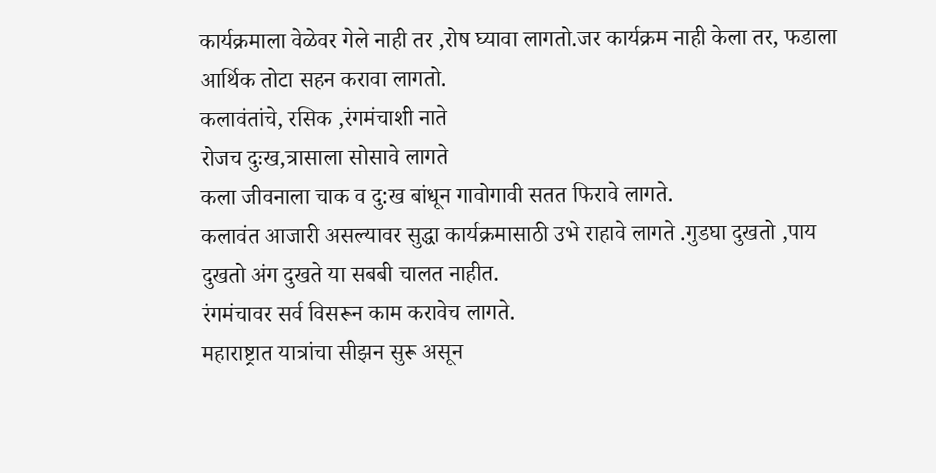कार्यक्रमाला वेळेवर गेले नाही तर ,रोष घ्यावा लागतो.जर कार्यक्रम नाही केला तर, फडाला आर्थिक तोटा सहन करावा लागतो.
कलावंतांचे, रसिक ,रंगमंचाशी नाते
रोजच दुःख,त्रासाला सोसावे लागते
कला जीवनाला चाक व दु:ख बांधून गावोगावी सतत फिरावे लागते.
कलावंत आजारी असल्यावर सुद्धा कार्यक्रमासाठी उभे राहावे लागते .गुडघा दुखतो ,पाय दुखतो अंग दुखते या सबबी चालत नाहीत.
रंगमंचावर सर्व विसरून काम करावेच लागते.
महाराष्ट्रात यात्रांचा सीझन सुरू असून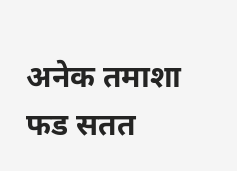अनेक तमाशा फड सतत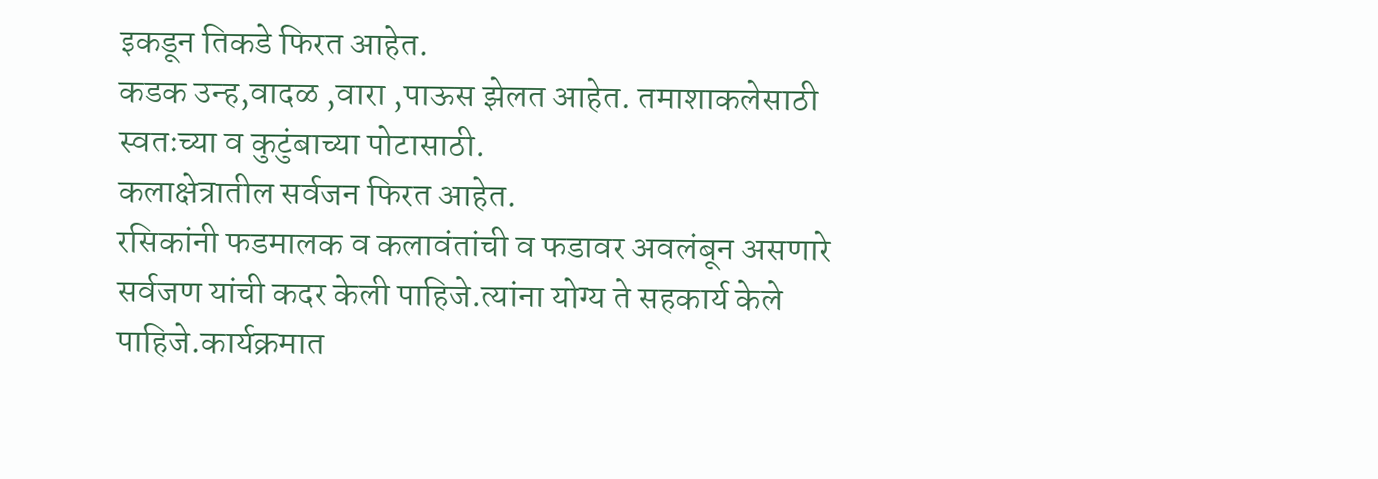इकडून तिकडे फिरत आहेत.
कडक उन्ह,वादळ ,वारा ,पाऊस झेलत आहेत. तमाशाकलेसाठी स्वतःच्या व कुटुंबाच्या पोटासाठी.
कलाक्षेत्रातील सर्वजन फिरत आहेत.
रसिकांनी फडमालक व कलावंतांची व फडावर अवलंबून असणारे सर्वजण यांची कदर केली पाहिजे.त्यांना योग्य ते सहकार्य केले पाहिजे.कार्यक्रमात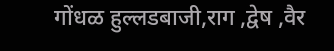गोंधळ हुल्लडबाजी,राग ,द्वेष ,वैर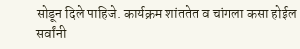सोडून दिले पाहिजे. कार्यक्रम शांततेत व चांगला कसा होईल सर्वांनी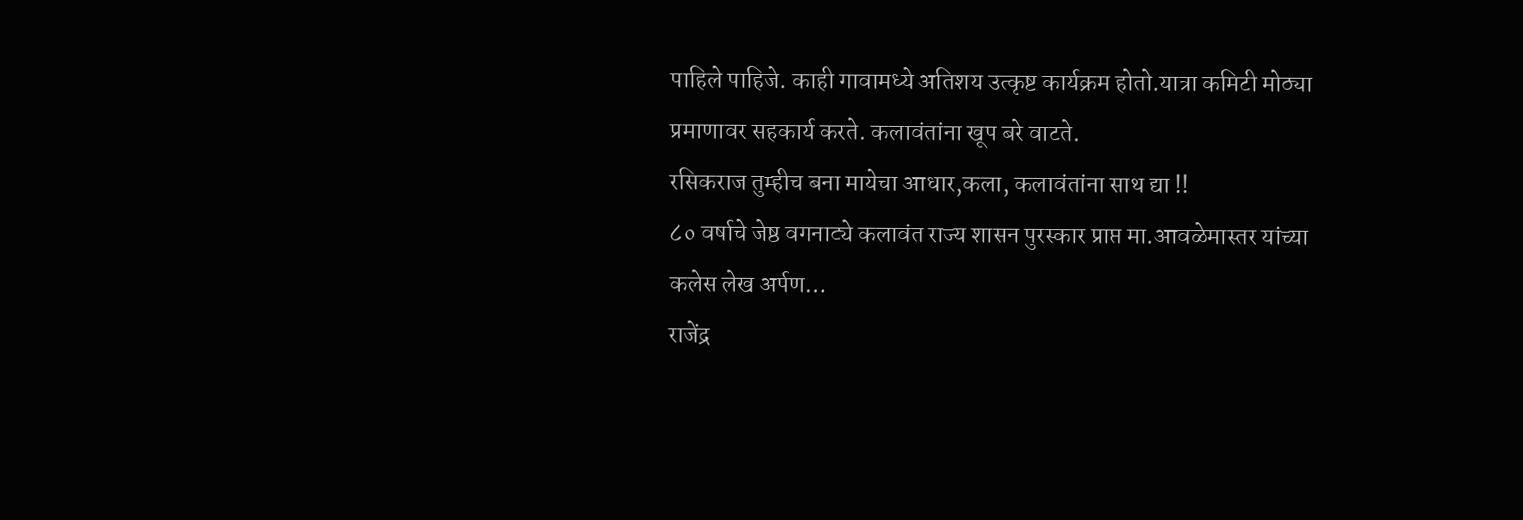पाहिले पाहिजे. काही गावामध्ये अतिशय उत्कृष्ट कार्यक्रम होतो.यात्रा कमिटी मोठ्या प्रमाणावर सहकार्य करते. कलावंतांना खूप बरे वाटते.
रसिकराज तुम्हीच बना मायेचा आधार,कला, कलावंतांना साथ द्या !!
८० वर्षाचे जेष्ठ वगनाट्ये कलावंत राज्य शासन पुरस्कार प्राप्त मा.आवळेमास्तर यांच्या कलेस लेख अर्पण…
राजेंद्र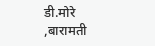डी.मोरे ,बारामती